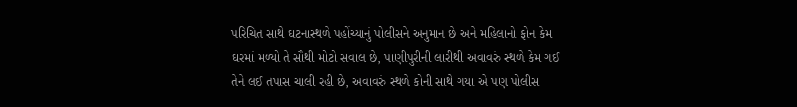પરિચિત સાથે ઘટનાસ્થળે પહોંચ્યાનું પોલીસને અનુમાન છે અને મહિલાનો ફોન કેમ ઘરમાં મળ્યો તે સૌથી મોટો સવાલ છે, પાણીપુરીની લારીથી અવાવરું સ્થળે કેમ ગઈ તેને લઈ તપાસ ચાલી રહી છે, અવાવરું સ્થળે કોની સાથે ગયા એ પણ પોલીસ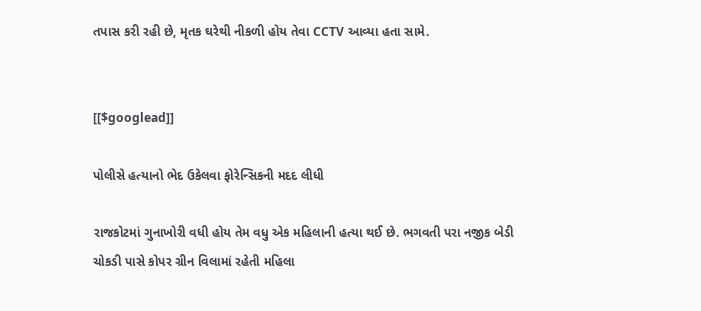તપાસ કરી રહી છે, મૃતક ઘરેથી નીકળી હોય તેવા CCTV આવ્યા હતા સામે.


[[$googlead]]

પોલીસે હત્યાનો ભેદ ઉકેલવા ફોરેન્સિકની મદદ લીધી

રાજકોટમાં ગુનાખોરી વધી હોય તેમ વધુ એક મહિલાની હત્યા થઈ છે. ભગવતી પરા નજીક બેડી ચોકડી પાસે કોપર ગ્રીન વિલામાં રહેતી મહિલા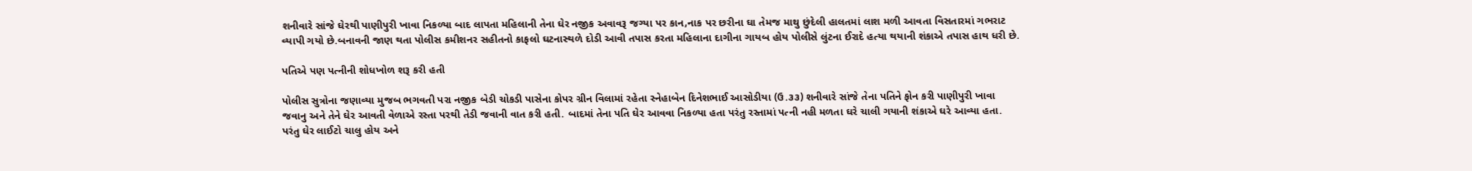શનીવારે સાંજે ઘેરથી પાણીપુરી ખાવા નિકળ્યા બાદ લાપતા મહિલાની તેના ઘેર નજીક અવાવરૂ જગ્યા પર કાન,નાક પર છરીના ઘા તેમજ માથુ છુંદેલી હાલતમાં લાશ મળી આવતા વિસતારમાં ગભરાટ વ્યાપી ગયો છે.બનાવની જાણ થતા પોલીસ કમીશનર સહીતનો કાફલો ઘટનાસ્થળે દોડી આવી તપાસ કરતા મહિલાના દાગીના ગાયબ હોય પોલીસે લુંટના ઈરાદે હત્યા થયાની શંકાએ તપાસ હાથ ધરી છે.

પતિએ પણ પત્નીની શોધખોળ શરૂ કરી હતી

પોલીસ સુત્રોના જણાવ્યા મુજબ ભગવતી પરા નજીક બેડી ચોકડી પાસેના કોપર ગ્રીન વિલામાં રહેતા સ્નેહાબેન દિનેશભાઈ આસોડીયા (ઉ.૩૩) શનીવારે સાંજે તેના પતિને ફોન કરી પાણીપુરી ખાવા જવાનુ અને તેને ઘેર આવતી વેળાએ રસ્તા પરથી તેડી જવાની વાત કરી હતી. બાદમાં તેના પતિ ઘેર આવવા નિકળ્યા હતા પરંતુ રસ્તામાં પત્ની નહી મળતા ઘરે ચાલી ગયાની શંકાએ ઘરે આવ્યા હતા. પરંતુ ઘેર લાઈટો ચાલુ હોય અને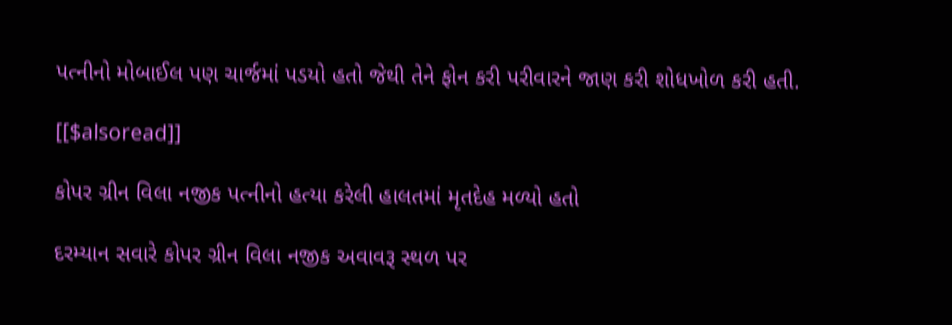પત્નીનો મોબાઈલ પણ ચાર્જમાં પડયો હતો જેથી તેને ફોન કરી પરીવારને જાણ કરી શોધખોળ કરી હતી.

[[$alsoread]]

કોપર ગ્રીન વિલા નજીક પત્નીનો હત્યા કરેલી હાલતમાં મૃતદેહ મળ્યો હતો

દરમ્યાન સવારે કોપર ગ્રીન વિલા નજીક અવાવરૂ સ્થળ પર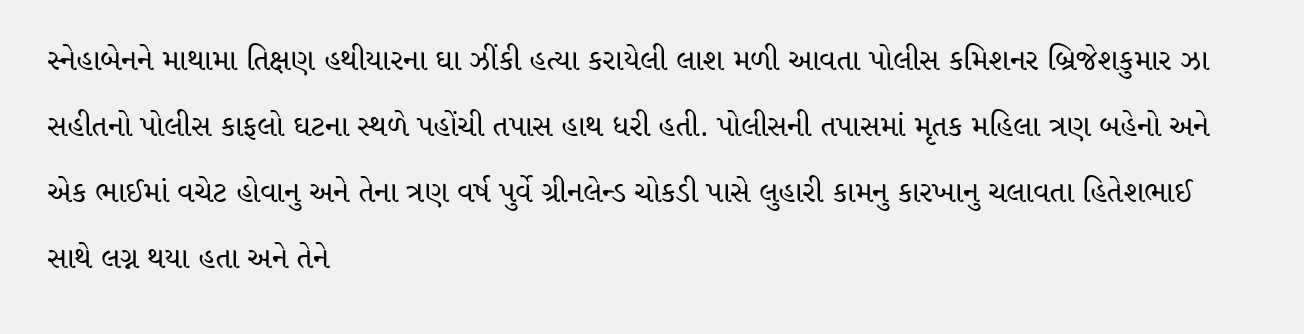સ્નેહાબેનને માથામા તિક્ષણ હથીયારના ઘા ઝીંકી હત્યા કરાયેલી લાશ મળી આવતા પોલીસ કમિશનર બ્રિજેશકુમાર ઝા સહીતનો પોલીસ કાફલો ઘટના સ્થળે પહોંચી તપાસ હાથ ધરી હતી. પોલીસની તપાસમાં મૃતક મહિલા ત્રણ બહેનો અને એક ભાઈમાં વચેટ હોવાનુ અને તેના ત્રણ વર્ષ પુર્વે ગ્રીનલેન્ડ ચોકડી પાસે લુહારી કામનુ કારખાનુ ચલાવતા હિતેશભાઈ સાથે લગ્ન થયા હતા અને તેને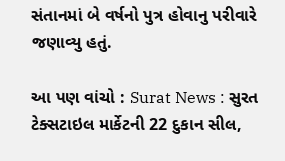સંતાનમાં બે વર્ષનો પુત્ર હોવાનુ પરીવારે જણાવ્યુ હતું.

આ પણ વાંચો : Surat News : સુરત ટેક્સટાઇલ માર્કેટની 22 દુકાન સીલ,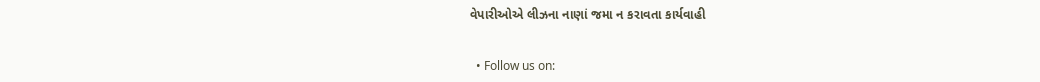વેપારીઓએ લીઝના નાણાં જમા ન કરાવતા કાર્યવાહી


  • Follow us on: